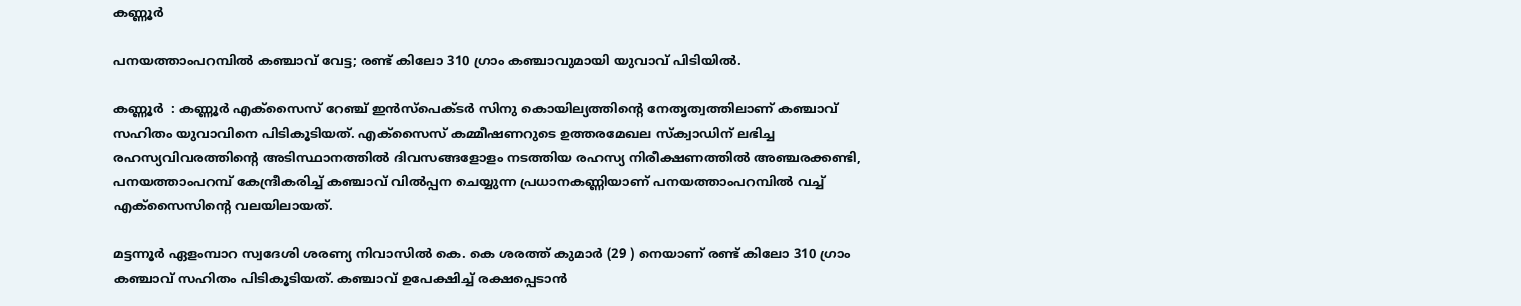കണ്ണൂർ

പനയത്താംപറമ്പിൽ കഞ്ചാവ് വേട്ട; രണ്ട് കിലോ 310 ഗ്രാം കഞ്ചാവുമായി യുവാവ് പിടിയിൽ.

കണ്ണൂർ  : കണ്ണൂർ എക്സൈസ് റേഞ്ച് ഇൻസ്പെക്ടർ സിനു കൊയില്യത്തിൻ്റെ നേതൃത്വത്തിലാണ് കഞ്ചാവ് സഹിതം യുവാവിനെ പിടികൂടിയത്. എക്സൈസ് കമ്മീഷണറുടെ ഉത്തരമേഖല സ്ക്വാഡിന് ലഭിച്ച രഹസ്യവിവരത്തിൻ്റെ അടിസ്ഥാനത്തിൽ ദിവസങ്ങളോളം നടത്തിയ രഹസ്യ നിരീക്ഷണത്തിൽ അഞ്ചരക്കണ്ടി, പനയത്താംപറമ്പ് കേന്ദ്രീകരിച്ച് കഞ്ചാവ് വിൽപ്പന ചെയ്യുന്ന പ്രധാനകണ്ണിയാണ് പനയത്താംപറമ്പിൽ വച്ച് എക്സൈസിൻ്റെ വലയിലായത്.

മട്ടന്നൂർ ഏളംമ്പാറ സ്വദേശി ശരണ്യ നിവാസിൽ കെ. കെ ശരത്ത് കുമാർ (29 ) നെയാണ് രണ്ട് കിലോ 310 ഗ്രാം കഞ്ചാവ് സഹിതം പിടികൂടിയത്. കഞ്ചാവ് ഉപേക്ഷിച്ച് രക്ഷപ്പെടാൻ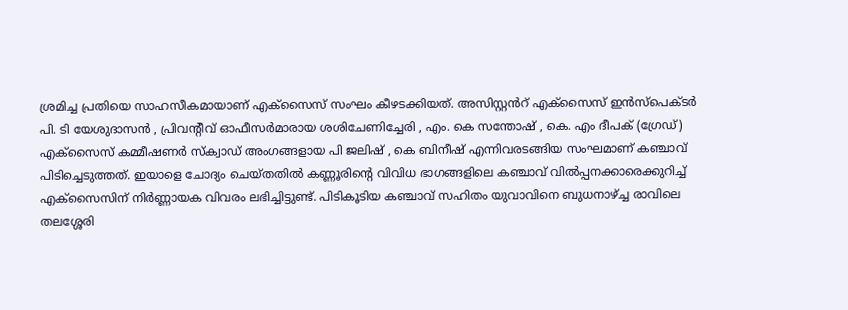ശ്രമിച്ച പ്രതിയെ സാഹസീകമായാണ് എക്സൈസ് സംഘം കീഴടക്കിയത്. അസിസ്റ്റൻറ് എക്സൈസ് ഇൻസ്പെക്ടർ പി. ടി യേശുദാസൻ , പ്രിവൻ്റീവ് ഓഫീസർമാരായ ശശിചേണിച്ചേരി , എം. കെ സന്തോഷ് , കെ. എം ദീപക് (ഗ്രേഡ്) എക്സൈസ് കമ്മീഷണർ സ്ക്വാഡ് അംഗങ്ങളായ പി ജലിഷ് , കെ ബിനീഷ് എന്നിവരടങ്ങിയ സംഘമാണ് കഞ്ചാവ് പിടിച്ചെടുത്തത്. ഇയാളെ ചോദ്യം ചെയ്തതിൽ കണ്ണൂരിൻ്റെ വിവിധ ഭാഗങ്ങളിലെ കഞ്ചാവ് വിൽപ്പനക്കാരെക്കുറിച്ച് എക്സൈസിന് നിർണ്ണായക വിവരം ലഭിച്ചിട്ടുണ്ട്. പിടികൂടിയ കഞ്ചാവ് സഹിതം യുവാവിനെ ബുധനാഴ്ച്ച രാവിലെ തലശ്ശേരി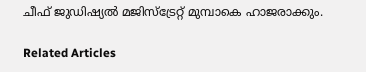ചീഫ് ജുഡിഷ്യൽ മജിസ്ട്രേറ്റ് മുമ്പാകെ ഹാജരാക്കും.

Related Articles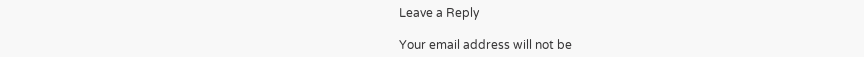Leave a Reply

Your email address will not be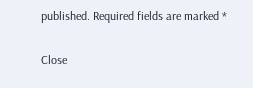published. Required fields are marked *

Close